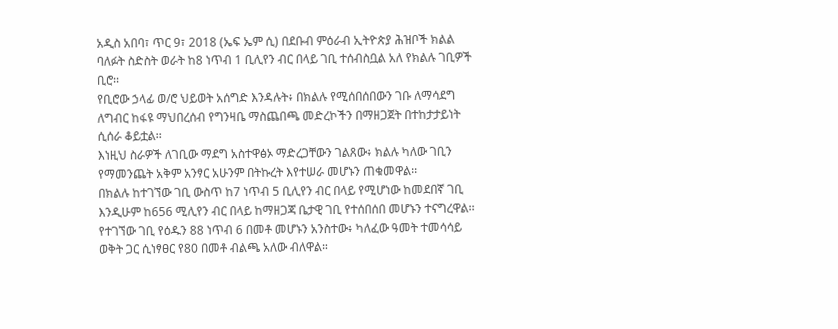አዲስ አበባ፣ ጥር 9፣ 2018 (ኤፍ ኤም ሲ) በደቡብ ምዕራብ ኢትዮጵያ ሕዝቦች ክልል ባለፉት ስድስት ወራት ከ8 ነጥብ 1 ቢሊየን ብር በላይ ገቢ ተሰብስቧል አለ የክልሉ ገቢዎች ቢሮ፡፡
የቢሮው ኃላፊ ወ/ሮ ህይወት አሰግድ እንዳሉት፥ በክልሉ የሚሰበሰበውን ገቡ ለማሳደግ ለግብር ከፋዩ ማህበረሰብ የግንዛቤ ማስጨበጫ መድረኮችን በማዘጋጀት በተከታታይነት ሲሰራ ቆይቷል፡፡
እነዚህ ስራዎች ለገቢው ማደግ አስተዋፅኦ ማድረጋቸውን ገልጸው፥ ክልሉ ካለው ገቢን የማመንጨት አቅም አንፃር አሁንም በትኩረት እየተሠራ መሆኑን ጠቁመዋል፡፡
በክልሉ ከተገኘው ገቢ ውስጥ ከ7 ነጥብ 5 ቢሊየን ብር በላይ የሚሆነው ከመደበኛ ገቢ እንዲሁም ከ656 ሚሊየን ብር በላይ ከማዘጋጃ ቤታዊ ገቢ የተሰበሰበ መሆኑን ተናግረዋል፡፡
የተገኘው ገቢ የዕዱን 88 ነጥብ 6 በመቶ መሆኑን አንስተው፥ ካለፈው ዓመት ተመሳሳይ ወቅት ጋር ሲነፃፀር የ80 በመቶ ብልጫ አለው ብለዋል።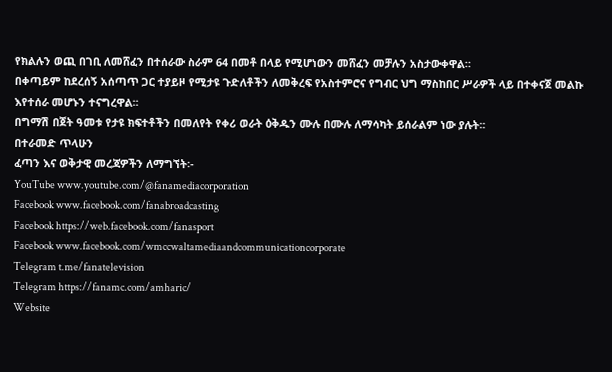የክልሉን ወጪ በገቢ ለመሸፈን በተሰራው ስራም 64 በመቶ በላይ የሚሆነውን መሸፈን መቻሉን አስታውቀዋል።
በቀጣይም ከደረሰኝ አሰጣጥ ጋር ተያይዞ የሚታዩ ጉድለቶችን ለመቅረፍ የአስተምሮና የግብር ህግ ማስከበር ሥራዎች ላይ በተቀናጀ መልኩ እየተሰራ መሆኑን ተናግረዋል፡፡
በግማሽ በጀት ዓመቱ የታዩ ክፍተቶችን በመለየት የቀሪ ወራት ዕቅዱን ሙሉ በሙሉ ለማሳካት ይሰራልም ነው ያሉት፡፡
በተራመድ ጥላሁን
ፈጣን እና ወቅታዊ መረጃዎችን ለማግኘት፡-
YouTube www.youtube.com/@fanamediacorporation
Facebook www.facebook.com/fanabroadcasting
Facebook https://web.facebook.com/fanasport
Facebook www.facebook.com/wmccwaltamediaandcommunicationcorporate
Telegram t.me/fanatelevision
Telegram https://fanamc.com/amharic/
Website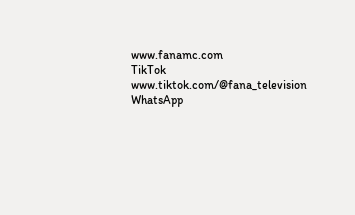www.fanamc.com
TikTok www.tiktok.com/@fana_television
WhatsApp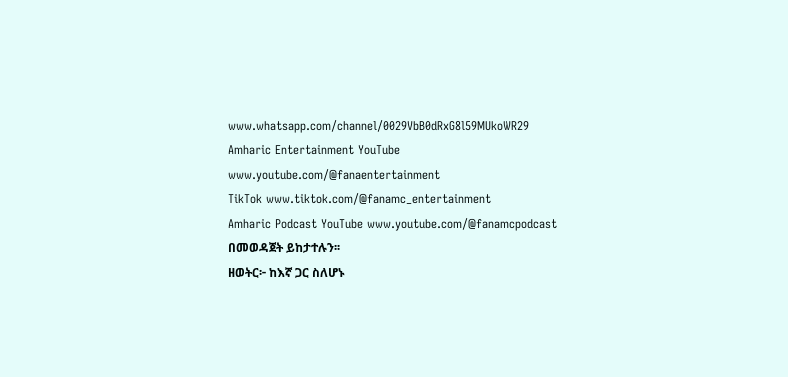www.whatsapp.com/channel/0029VbB0dRxG8l59MUkoWR29
Amharic Entertainment YouTube www.youtube.com/@fanaentertainment
TikTok www.tiktok.com/@fanamc_entertainment
Amharic Podcast YouTube www.youtube.com/@fanamcpodcast በመወዳጀት ይከታተሉን፡፡
ዘወትር፦ ከእኛ ጋር ስለሆኑ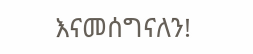እናመሰግናለን!